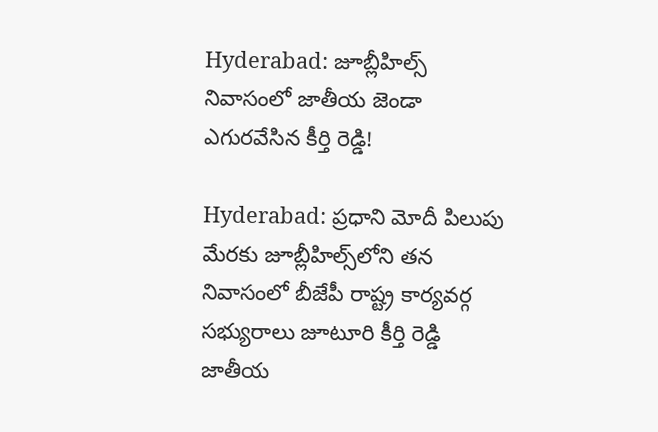Hyderabad: జూబ్లీహిల్స్‌ నివాసంలో జాతీయ జెండా ఎగురవేసిన కీర్తి రెడ్డి!

Hyderabad: ప్రధాని మోదీ పిలుపు మేరకు జూబ్లీహిల్స్‌లోని తన నివాసంలో బీజేపీ రాష్ట్ర కార్యవర్గ సభ్యురాలు జూటూరి కీర్తి రెడ్డి జాతీయ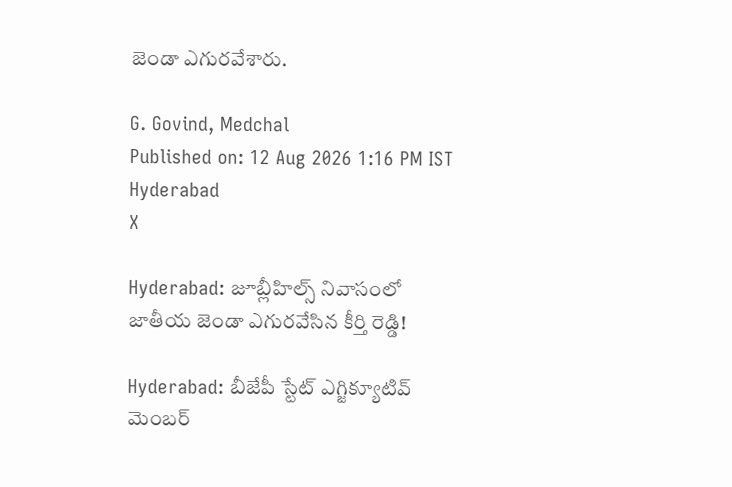జెండా ఎగురవేశారు.

G. Govind, Medchal
Published on: 12 Aug 2026 1:16 PM IST
Hyderabad
X

Hyderabad: జూబ్లీహిల్స్‌ నివాసంలో జాతీయ జెండా ఎగురవేసిన కీర్తి రెడ్డి!

Hyderabad: బీజేపీ స్టేట్ ఎగ్జిక్యూటివ్ మెంబర్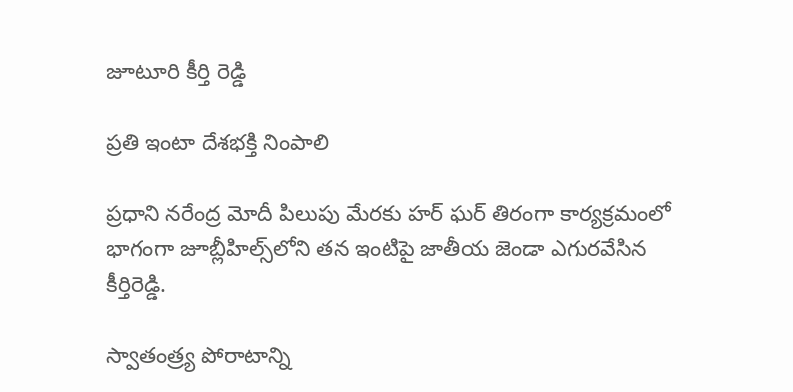జూటూరి కీర్తి రెడ్డి

ప్రతి ఇంటా దేశభక్తి నింపాలి

ప్రధాని నరేంద్ర మోదీ పిలుపు మేరకు హర్ ఘర్ తిరంగా కార్యక్రమంలో భాగంగా జూబ్లీహిల్స్‌లోని తన ఇంటిపై జాతీయ జెండా ఎగురవేసిన కీర్తిరెడ్డి.

స్వాతంత్ర్య పోరాటాన్ని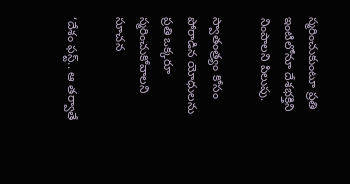స్మరించుకుంటూ ప్రతి ఇంటిలోనూ దేశభక్తిని నింపాలని పిలుపు.

స్వాతంత్ర్యం కోసం పోరాడిన యోధులను ప్రతి ఒక్కరూ స్మరించుకోవాలని సూచన

‘దేశం ఫస్ట్.. ఆ తర్వాతే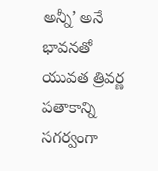అన్నీ’ అనే భావనతో యువత త్రివర్ణ పతాకాన్ని సగర్వంగా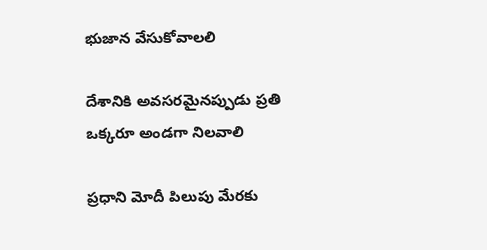భుజాన వేసుకోవాలలి

దేశానికి అవసరమైనప్పుడు ప్రతి ఒక్కరూ అండగా నిలవాలి

ప్రధాని మోదీ పిలుపు మేరకు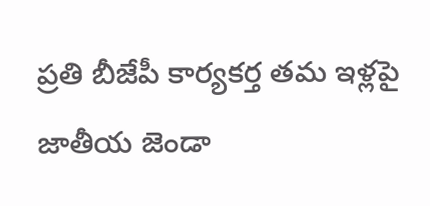ప్రతి బీజేపీ కార్యకర్త తమ ఇళ్లపై జాతీయ జెండా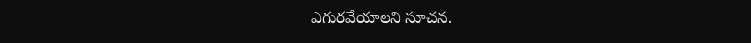ఎగురవేయాలని సూచన.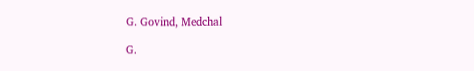G. Govind, Medchal

G.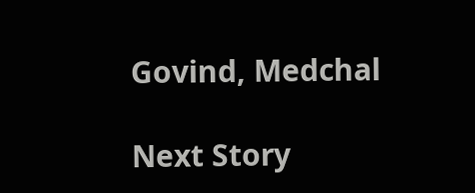Govind, Medchal

Next Story